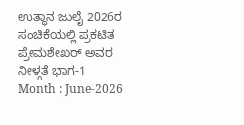ಉತ್ಥಾನ ಜುಲೈ 2026ರ ಸಂಚಿಕೆಯಲ್ಲಿ ಪ್ರಕಟಿತ ಪ್ರೇಮಶೇಖರ್ ಅವರ ನೀಳ್ಗತೆ ಭಾಗ-1
Month : June-2026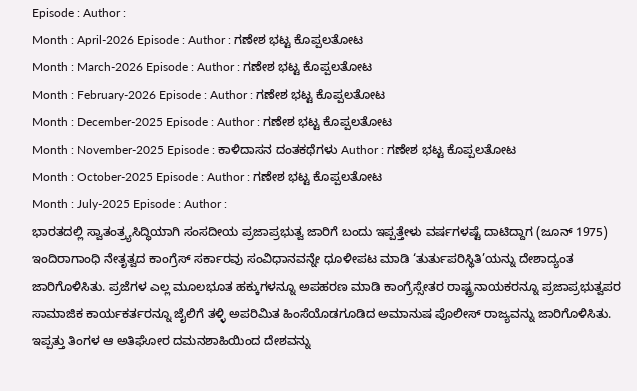Episode : Author :
Month : April-2026 Episode : Author : ಗಣೇಶ ಭಟ್ಟ ಕೊಪ್ಪಲತೋಟ
Month : March-2026 Episode : Author : ಗಣೇಶ ಭಟ್ಟ ಕೊಪ್ಪಲತೋಟ
Month : February-2026 Episode : Author : ಗಣೇಶ ಭಟ್ಟ ಕೊಪ್ಪಲತೋಟ
Month : December-2025 Episode : Author : ಗಣೇಶ ಭಟ್ಟ ಕೊಪ್ಪಲತೋಟ
Month : November-2025 Episode : ಕಾಳಿದಾಸನ ದಂತಕಥೆಗಳು Author : ಗಣೇಶ ಭಟ್ಟ ಕೊಪ್ಪಲತೋಟ
Month : October-2025 Episode : Author : ಗಣೇಶ ಭಟ್ಟ ಕೊಪ್ಪಲತೋಟ
Month : July-2025 Episode : Author :
ಭಾರತದಲ್ಲಿ ಸ್ವಾತಂತ್ರ್ಯಸಿದ್ಧಿಯಾಗಿ ಸಂಸದೀಯ ಪ್ರಜಾಪ್ರಭುತ್ವ ಜಾರಿಗೆ ಬಂದು ಇಪ್ಪತ್ತೇಳು ವರ್ಷಗಳಷ್ಟೆ ದಾಟಿದ್ದಾಗ (ಜೂನ್ 1975) ಇಂದಿರಾಗಾಂಧಿ ನೇತೃತ್ವದ ಕಾಂಗ್ರೆಸ್ ಸರ್ಕಾರವು ಸಂವಿಧಾನವನ್ನೇ ಧೂಳೀಪಟ ಮಾಡಿ ‘ತುರ್ತುಪರಿಸ್ಥಿತಿ’ಯನ್ನು ದೇಶಾದ್ಯಂತ ಜಾರಿಗೊಳಿಸಿತು. ಪ್ರಜೆಗಳ ಎಲ್ಲ ಮೂಲಭೂತ ಹಕ್ಕುಗಳನ್ನೂ ಅಪಹರಣ ಮಾಡಿ ಕಾಂಗ್ರೆಸ್ಸೇತರ ರಾಷ್ಟ್ರನಾಯಕರನ್ನೂ ಪ್ರಜಾಪ್ರಭುತ್ವಪರ ಸಾಮಾಜಿಕ ಕಾರ್ಯಕರ್ತರನ್ನೂ ಜೈಲಿಗೆ ತಳ್ಳಿ ಅಪರಿಮಿತ ಹಿಂಸೆಯೊಡಗೂಡಿದ ಅಮಾನುಷ ಪೊಲೀಸ್ ರಾಜ್ಯವನ್ನು ಜಾರಿಗೊಳಿಸಿತು. ಇಪ್ಪತ್ತು ತಿಂಗಳ ಆ ಅತಿಘೋರ ದಮನಶಾಹಿಯಿಂದ ದೇಶವನ್ನು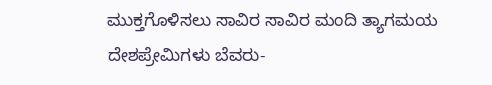ಮುಕ್ತಗೊಳಿಸಲು ಸಾವಿರ ಸಾವಿರ ಮಂದಿ ತ್ಯಾಗಮಯ ದೇಶಪ್ರೇಮಿಗಳು ಬೆವರು-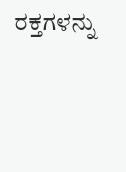ರಕ್ತಗಳನ್ನು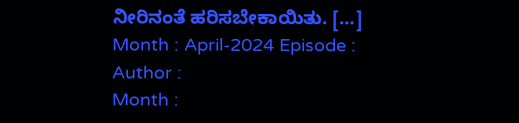ನೀರಿನಂತೆ ಹರಿಸಬೇಕಾಯಿತು. […]
Month : April-2024 Episode : Author :
Month :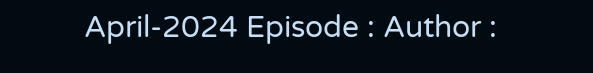April-2024 Episode : Author :